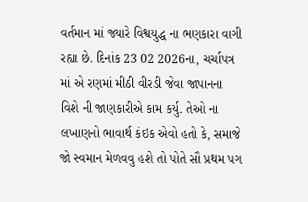વર્તમાન માં જ્યારે વિશ્વયુદ્ધ ના ભણકારા વાગી રહ્યા છે. દિનાંક 23 02 2026ના, ચર્ચાપત્ર માં એ રણમાં મીઠી વીરડી જેવા જાપાનના વિશે ની જાણકારીએ કામ કર્યુ. તેઓ ના લખાણનો ભાવાર્થ કંઇક એવો હતો કે, સમાજે જો સ્વમાન મેળવવુ હશે તો પોતે સૌ પ્રથમ પગ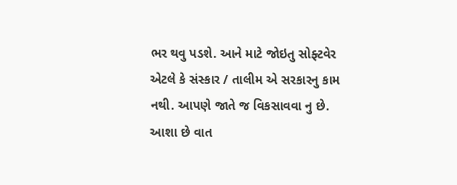ભર થવુ પડશે. આને માટે જોઇતુ સોફ્ટવેર એટલે કે સંસ્કાર / તાલીમ એ સરકારનુ કામ નથી. આપણે જાતે જ વિકસાવવા નુ છે. આશા છે વાત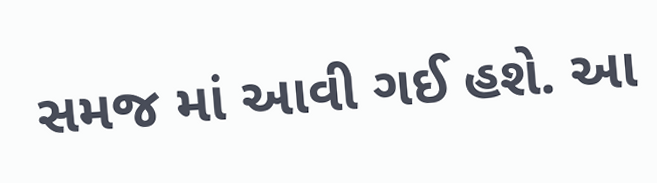સમજ માં આવી ગઈ હશે. આ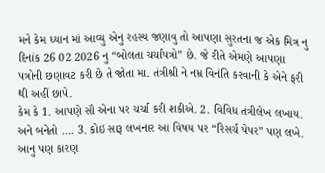મને કેમ ધ્યાન માં આવ્યુ એનુ રહસ્ય જણાવુ તો આપણા સુરતના જ એક મિત્ર નુ દિનાંક 26 02 2026 નુ “બોલતા ચર્ચાપત્રો” છે. જે રીતે એમણે આપણા પત્રોની છણાવટ કરી છે તે જોતા મા. તંત્રીશ્રી ને નમ્ર વિનંતિ કરવાની કે એને ફરી થી અહીં છાપે.
કેમ કે 1. આપણે સૌ એના પર ચર્ચા કરી શકીએ. 2. વિવિધ તંત્રીલેખ લખાય. અને બનેતો …. 3. કોઇ સારૂ લખનાર આ વિષય પર “રિસર્ચ પેપર” પણ લખે. આનુ પણ કારણ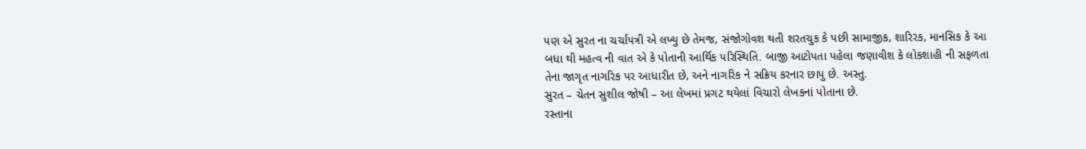પણ એ સુરત ના ચર્ચાપત્રી એ લખ્યુ છે તેમજ, સંજોગોવશ થતી શરતચુક કે પછી સામાજીક, શારિરક, માનસિક કે આ બધા થી મહત્વ ની વાત એ કે પોતાની આર્થિક પરિસ્થિતિ. બાજી આટોપતા પહેલા જણાવીશ કે લોકશાહી ની સફળતા તેના જાગૃત નાગરિક પર આધારીત છે, અને નાગરિક ને સક્રિય કરનાર છાપુ છે. અસ્તુ.
સુરત – ચેતન સુશીલ જોષી – આ લેખમાં પ્રગટ થયેલાં વિચારો લેખકનાં પોતાના છે.
રસ્તાના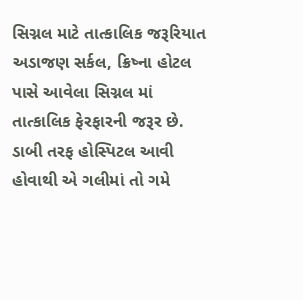સિગ્નલ માટે તાત્કાલિક જરૂરિયાત
અડાજણ સર્કલ, ક્રિષ્ના હોટલ પાસે આવેલા સિગ્નલ માં તાત્કાલિક ફેરફારની જરૂર છે. ડાબી તરફ હોસ્પિટલ આવી હોવાથી એ ગલીમાં તો ગમે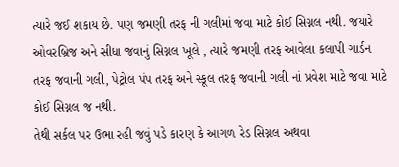ત્યારે જઈ શકાય છે. પણ જમણી તરફ ની ગલીમાં જવા માટે કોઈ સિગ્નલ નથી. જયારે ઓવરબ્રિજ અને સીધા જવાનું સિગ્નલ ખૂલે , ત્યારે જમણી તરફ આવેલા કલાપી ગાર્ડન તરફ જવાની ગલી, પેટ્રોલ પંપ તરફ અને સ્કૂલ તરફ જવાની ગલી નાં પ્રવેશ માટે જવા માટે કોઈ સિગ્નલ જ નથી.
તેથી સર્કલ પર ઉભા રહી જવું પડે કારણ કે આગળ રેડ સિગ્નલ અથવા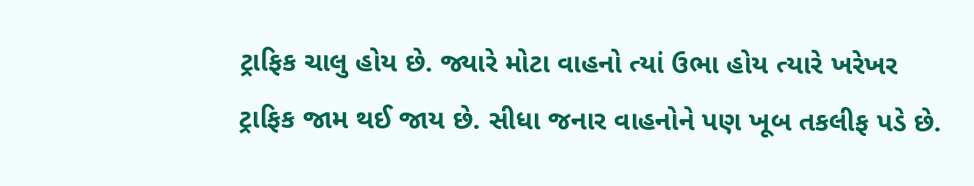ટ્રાફિક ચાલુ હોય છે. જ્યારે મોટા વાહનો ત્યાં ઉભા હોય ત્યારે ખરેખર ટ્રાફિક જામ થઈ જાય છે. સીધા જનાર વાહનોને પણ ખૂબ તકલીફ પડે છે.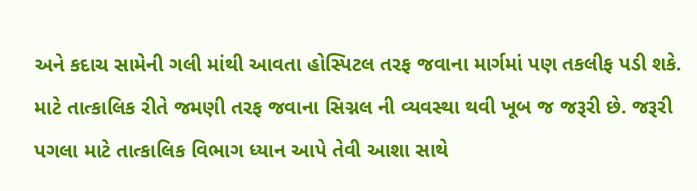અને કદાચ સામેની ગલી માંથી આવતા હોસ્પિટલ તરફ જવાના માર્ગમાં પણ તકલીફ પડી શકે. માટે તાત્કાલિક રીતે જમણી તરફ જવાના સિગ્નલ ની વ્યવસ્થા થવી ખૂબ જ જરૂરી છે. જરૂરી પગલા માટે તાત્કાલિક વિભાગ ધ્યાન આપે તેવી આશા સાથે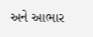અને આભાર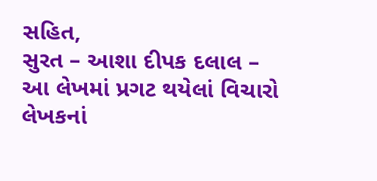સહિત,
સુરત – આશા દીપક દલાલ – આ લેખમાં પ્રગટ થયેલાં વિચારો લેખકનાં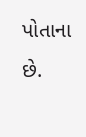પોતાના છે.